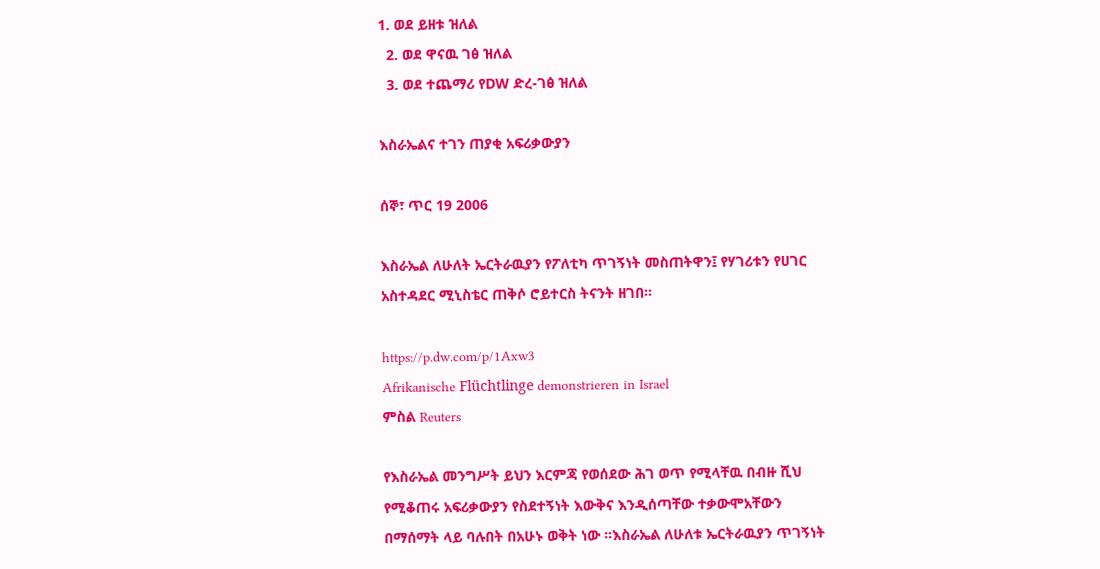1. ወደ ይዘቱ ዝለል
  2. ወደ ዋናዉ ገፅ ዝለል
  3. ወደ ተጨማሪ የDW ድረ-ገፅ ዝለል

እስራኤልና ተገን ጠያቂ አፍሪቃውያን

ሰኞ፣ ጥር 19 2006

እስራኤል ለሁለት ኤርትራዉያን የፖለቲካ ጥገኝነት መስጠትዋን፤ የሃገሪቱን የሀገር አስተዳደር ሚኒስቴር ጠቅሶ ሮይተርስ ትናንት ዘገበ።

https://p.dw.com/p/1Axw3
Afrikanische Flüchtlinge demonstrieren in Israel
ምስል Reuters

የእስራኤል መንግሥት ይህን እርምጃ የወሰደው ሕገ ወጥ የሚላቸዉ በብዙ ሺህ የሚቆጠሩ አፍሪቃውያን የስደተኝነት እውቅና እንዲሰጣቸው ተቃውሞአቸውን በማሰማት ላይ ባሉበት በአሁኑ ወቅት ነው ።እስራኤል ለሁለቱ ኤርትራዉያን ጥገኝነት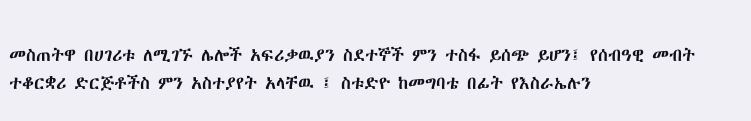መስጠትዋ በሀገሪቱ ለሚገኙ ሌሎች አፍሪቃዉያን ስደተኞች ምን ተስፋ ይሰጭ ይሆን፤ የሰብዓዊ መብት ተቆርቋሪ ድርጅቶችስ ምን አስተያየት አላቸዉ ፤ ስቱድዮ ከመግባቴ በፊት የእስራኤሉን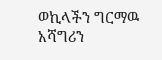ወኪላችን ግርማዉ አሻግሪን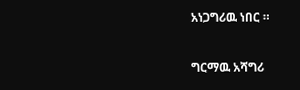አነጋግሪዉ ነበር ።


ግርማዉ አሻግሪ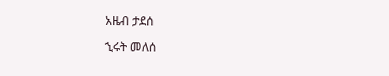አዜብ ታደሰ

ኂሩት መለሰ